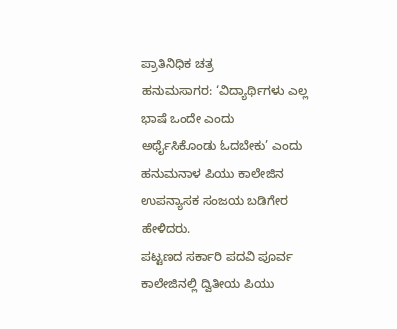ಪ್ರಾತಿನಿಧಿಕ ಚತ್ರ
ಹನುಮಸಾಗರ: ‘ವಿದ್ಯಾರ್ಥಿಗಳು ಎಲ್ಲ ಭಾಷೆ ಒಂದೇ ಎಂದು ಅರ್ಥೈಸಿಕೊಂಡು ಓದಬೇಕು’ ಎಂದು ಹನುಮನಾಳ ಪಿಯು ಕಾಲೇಜಿನ ಉಪನ್ಯಾಸಕ ಸಂಜಯ ಬಡಿಗೇರ ಹೇಳಿದರು.
ಪಟ್ಟಣದ ಸರ್ಕಾರಿ ಪದವಿ ಪೂರ್ವ ಕಾಲೇಜಿನಲ್ಲಿ ದ್ವಿತೀಯ ಪಿಯು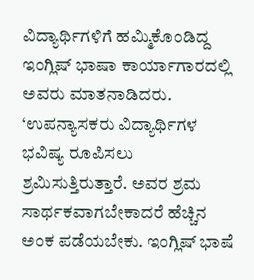ವಿದ್ಯಾರ್ಥಿಗಳಿಗೆ ಹಮ್ಮಿಕೊಂಡಿದ್ದ ಇಂಗ್ಲಿಷ್ ಭಾಷಾ ಕಾರ್ಯಾಗಾರದಲ್ಲಿ ಅವರು ಮಾತನಾಡಿದರು.
‘ಉಪನ್ಯಾಸಕರು ವಿದ್ಯಾರ್ಥಿಗಳ ಭವಿಷ್ಯ ರೂಪಿಸಲು ಶ್ರಮಿಸುತ್ತಿರುತ್ತಾರೆ. ಅವರ ಶ್ರಮ ಸಾರ್ಥಕವಾಗಬೇಕಾದರೆ ಹೆಚ್ಚಿನ ಅಂಕ ಪಡೆಯಬೇಕು. ಇಂಗ್ಲಿಷ್ ಭಾಷೆ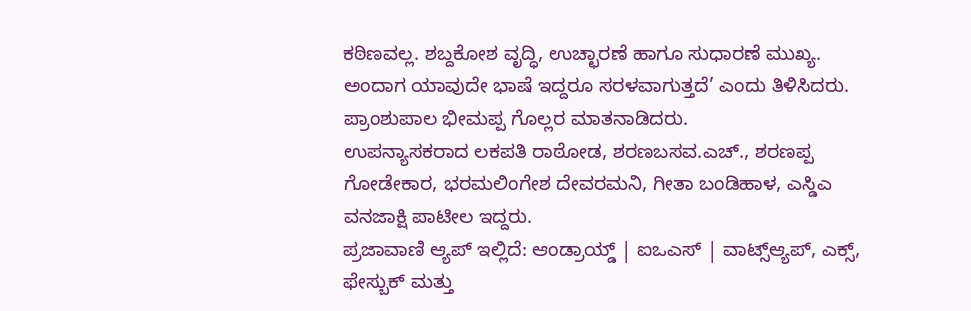ಕಠಿಣವಲ್ಲ. ಶಬ್ದಕೋಶ ವೃದ್ಧಿ, ಉಚ್ಛಾರಣೆ ಹಾಗೂ ಸುಧಾರಣೆ ಮುಖ್ಯ. ಅಂದಾಗ ಯಾವುದೇ ಭಾಷೆ ಇದ್ದರೂ ಸರಳವಾಗುತ್ತದೆ’ ಎಂದು ತಿಳಿಸಿದರು.
ಪ್ರಾಂಶುಪಾಲ ಭೀಮಪ್ಪ ಗೊಲ್ಲರ ಮಾತನಾಡಿದರು.
ಉಪನ್ಯಾಸಕರಾದ ಲಕಪತಿ ರಾಠೋಡ, ಶರಣಬಸವ.ಎಚ್., ಶರಣಪ್ಪ ಗೋಡೇಕಾರ, ಭರಮಲಿಂಗೇಶ ದೇವರಮನಿ, ಗೀತಾ ಬಂಡಿಹಾಳ, ಎಸ್ಡಿಎ ವನಜಾಕ್ಷಿ ಪಾಟೀಲ ಇದ್ದರು.
ಪ್ರಜಾವಾಣಿ ಆ್ಯಪ್ ಇಲ್ಲಿದೆ: ಆಂಡ್ರಾಯ್ಡ್ | ಐಒಎಸ್ | ವಾಟ್ಸ್ಆ್ಯಪ್, ಎಕ್ಸ್, ಫೇಸ್ಬುಕ್ ಮತ್ತು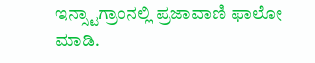ಇನ್ಸ್ಟಾಗ್ರಾಂನಲ್ಲಿ ಪ್ರಜಾವಾಣಿ ಫಾಲೋ ಮಾಡಿ.